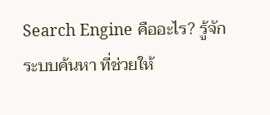Search Engine คืออะไร? รู้จักระบบค้นหา ที่ช่วยให้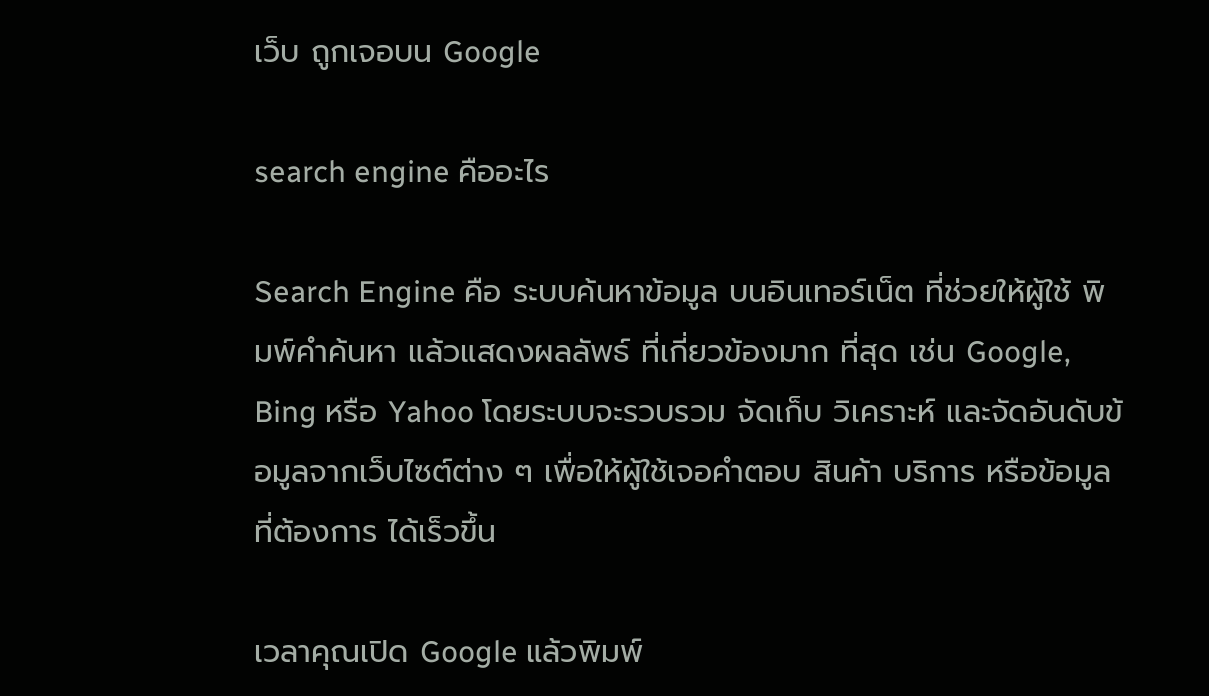เว็บ ถูกเจอบน Google

search engine คืออะไร

Search Engine คือ ระบบค้นหาข้อมูล บนอินเทอร์เน็ต ที่ช่วยให้ผู้ใช้ พิมพ์คำค้นหา แล้วแสดงผลลัพธ์ ที่เกี่ยวข้องมาก ที่สุด เช่น Google, Bing หรือ Yahoo โดยระบบจะรวบรวม จัดเก็บ วิเคราะห์ และจัดอันดับข้อมูลจากเว็บไซต์ต่าง ๆ เพื่อให้ผู้ใช้เจอคำตอบ สินค้า บริการ หรือข้อมูล ที่ต้องการ ได้เร็วขึ้น

เวลาคุณเปิด Google แล้วพิมพ์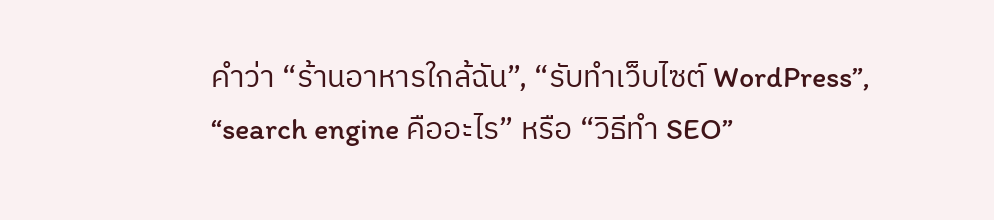คำว่า “ร้านอาหารใกล้ฉัน”, “รับทำเว็บไซต์ WordPress”, “search engine คืออะไร” หรือ “วิธีทำ SEO”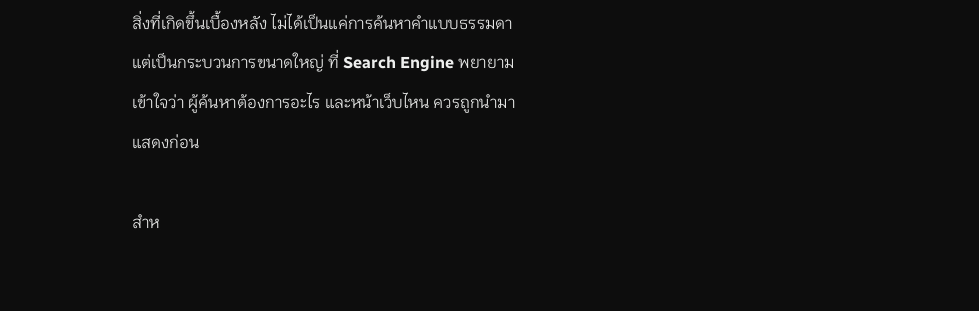สิ่งที่เกิดขึ้นเบื้องหลัง ไม่ได้เป็นแค่การค้นหาคำแบบธรรมดา แต่เป็นกระบวนการขนาดใหญ่ ที่ Search Engine พยายามเข้าใจว่า ผู้ค้นหาต้องการอะไร และหน้าเว็บไหน ควรถูกนำมาแสดงก่อน

สำห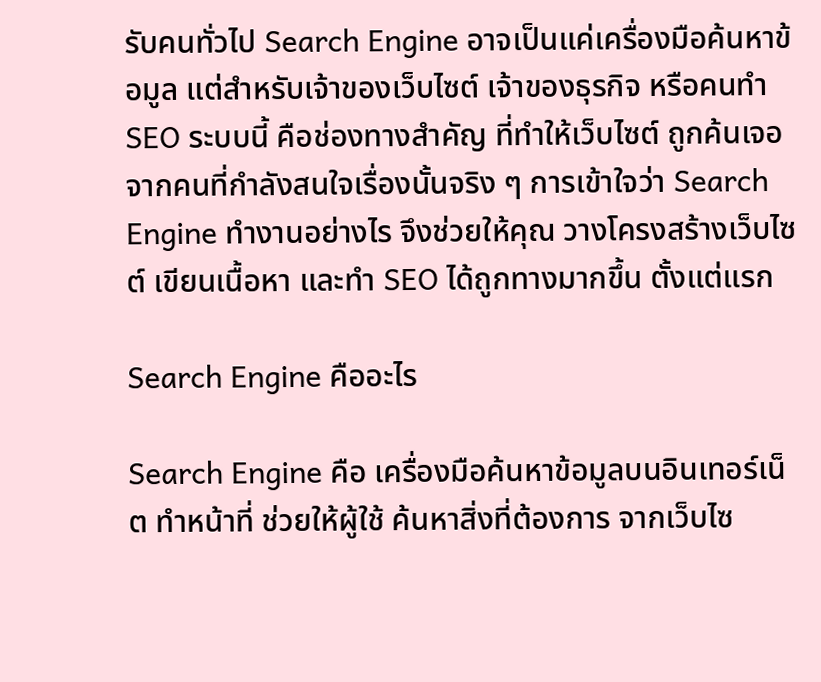รับคนทั่วไป Search Engine อาจเป็นแค่เครื่องมือค้นหาข้อมูล แต่สำหรับเจ้าของเว็บไซต์ เจ้าของธุรกิจ หรือคนทำ SEO ระบบนี้ คือช่องทางสำคัญ ที่ทำให้เว็บไซต์ ถูกค้นเจอ จากคนที่กำลังสนใจเรื่องนั้นจริง ๆ การเข้าใจว่า Search Engine ทำงานอย่างไร จึงช่วยให้คุณ วางโครงสร้างเว็บไซต์ เขียนเนื้อหา และทำ SEO ได้ถูกทางมากขึ้น ตั้งแต่แรก

Search Engine คืออะไร

Search Engine คือ เครื่องมือค้นหาข้อมูลบนอินเทอร์เน็ต ทำหน้าที่ ช่วยให้ผู้ใช้ ค้นหาสิ่งที่ต้องการ จากเว็บไซ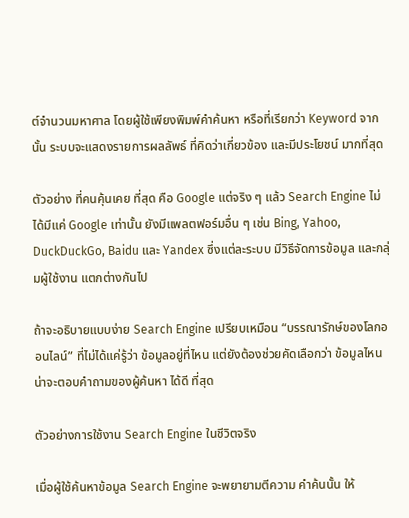ต์จำนวนมหาศาล โดยผู้ใช้เพียงพิมพ์คำค้นหา หรือที่เรียกว่า Keyword จากนั้น ระบบจะแสดงรายการผลลัพธ์ ที่คิดว่าเกี่ยวข้อง และมีประโยชน์ มากที่สุด

ตัวอย่าง ที่คนคุ้นเคย ที่สุด คือ Google แต่จริง ๆ แล้ว Search Engine ไม่ได้มีแค่ Google เท่านั้น ยังมีแพลตฟอร์มอื่น ๆ เช่น Bing, Yahoo, DuckDuckGo, Baidu และ Yandex ซึ่งแต่ละระบบ มีวิธีจัดการข้อมูล และกลุ่มผู้ใช้งาน แตกต่างกันไป

ถ้าจะอธิบายแบบง่าย Search Engine เปรียบเหมือน “บรรณารักษ์ของโลกออนไลน์” ที่ไม่ได้แค่รู้ว่า ข้อมูลอยู่ที่ไหน แต่ยังต้องช่วยคัดเลือกว่า ข้อมูลไหน น่าจะตอบคำถามของผู้ค้นหา ได้ดี ที่สุด

ตัวอย่างการใช้งาน Search Engine ในชีวิตจริง

เมื่อผู้ใช้ค้นหาข้อมูล Search Engine จะพยายามตีความ คำค้นนั้น ให้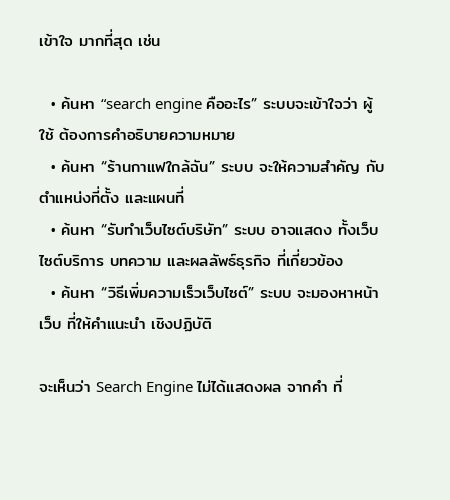เข้าใจ มากที่สุด เช่น

  • ค้นหา “search engine คืออะไร” ระบบจะเข้าใจว่า ผู้ใช้ ต้องการคำอธิบายความหมาย
  • ค้นหา “ร้านกาแฟใกล้ฉัน” ระบบ จะให้ความสำคัญ กับตำแหน่งที่ตั้ง และแผนที่
  • ค้นหา “รับทำเว็บไซต์บริษัท” ระบบ อาจแสดง ทั้งเว็บไซต์บริการ บทความ และผลลัพธ์ธุรกิจ ที่เกี่ยวข้อง
  • ค้นหา “วิธีเพิ่มความเร็วเว็บไซต์” ระบบ จะมองหาหน้าเว็บ ที่ให้คำแนะนำ เชิงปฏิบัติ

จะเห็นว่า Search Engine ไม่ได้แสดงผล จากคำ ที่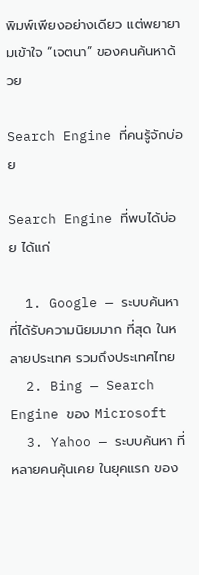พิมพ์เพียงอย่างเดียว แต่พยายามเข้าใจ “เจตนา” ของคนค้นหาด้วย

Search Engine ที่คนรู้จักบ่อย

Search Engine ที่พบได้บ่อย ได้แก่

  1. Google — ระบบค้นหา ที่ได้รับความนิยมมาก ที่สุด ในหลายประเทศ รวมถึงประเทศไทย
  2. Bing — Search Engine ของ Microsoft
  3. Yahoo — ระบบค้นหา ที่หลายคนคุ้นเคย ในยุคแรก ของ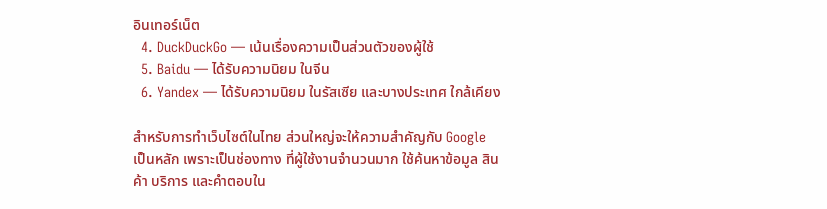อินเทอร์เน็ต
  4. DuckDuckGo — เน้นเรื่องความเป็นส่วนตัวของผู้ใช้
  5. Baidu — ได้รับความนิยม ในจีน
  6. Yandex — ได้รับความนิยม ในรัสเซีย และบางประเทศ ใกล้เคียง

สำหรับการทำเว็บไซต์ในไทย ส่วนใหญ่จะให้ความสำคัญกับ Google เป็นหลัก เพราะเป็นช่องทาง ที่ผู้ใช้งานจำนวนมาก ใช้ค้นหาข้อมูล สินค้า บริการ และคำตอบใน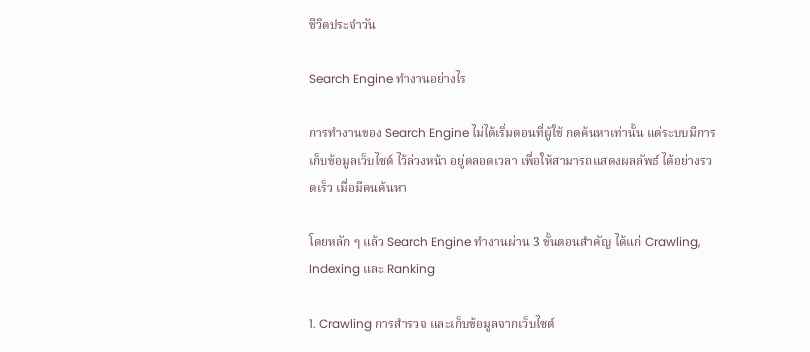ชีวิตประจำวัน

Search Engine ทำงานอย่างไร

การทำงานของ Search Engine ไม่ได้เริ่มตอนที่ผู้ใช้ กดค้นหาเท่านั้น แต่ระบบมีการเก็บข้อมูลเว็บไซต์ ไว้ล่วงหน้า อยู่ตลอดเวลา เพื่อให้สามารถแสดงผลลัพธ์ ได้อย่างรวดเร็ว เมื่อมีคนค้นหา

โดยหลัก ๆ แล้ว Search Engine ทำงานผ่าน 3 ขั้นตอนสำคัญ ได้แก่ Crawling, Indexing และ Ranking

1. Crawling การสำรวจ และเก็บข้อมูลจากเว็บไซต์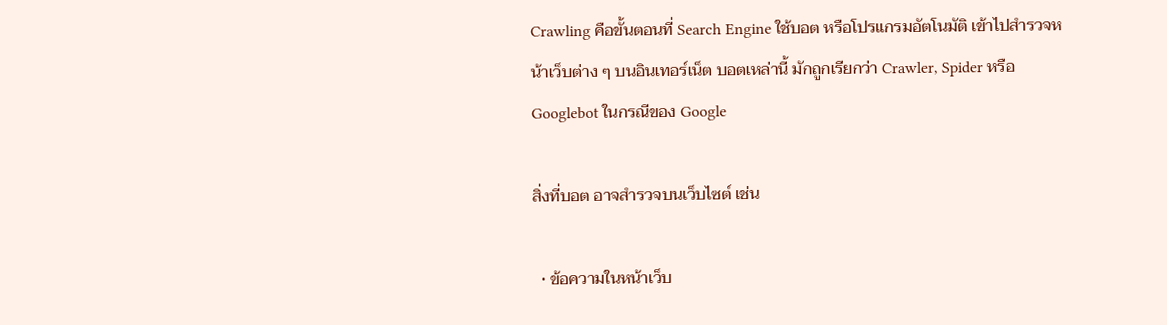Crawling คือขั้นตอนที่ Search Engine ใช้บอต หรือโปรแกรมอัตโนมัติ เข้าไปสำรวจหน้าเว็บต่าง ๆ บนอินเทอร์เน็ต บอตเหล่านี้ มักถูกเรียกว่า Crawler, Spider หรือ Googlebot ในกรณีของ Google

สิ่งที่บอต อาจสำรวจบนเว็บไซต์ เช่น

  • ข้อความในหน้าเว็บ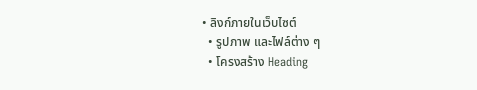• ลิงก์ภายในเว็บไซต์
  • รูปภาพ และไฟล์ต่าง ๆ
  • โครงสร้าง Heading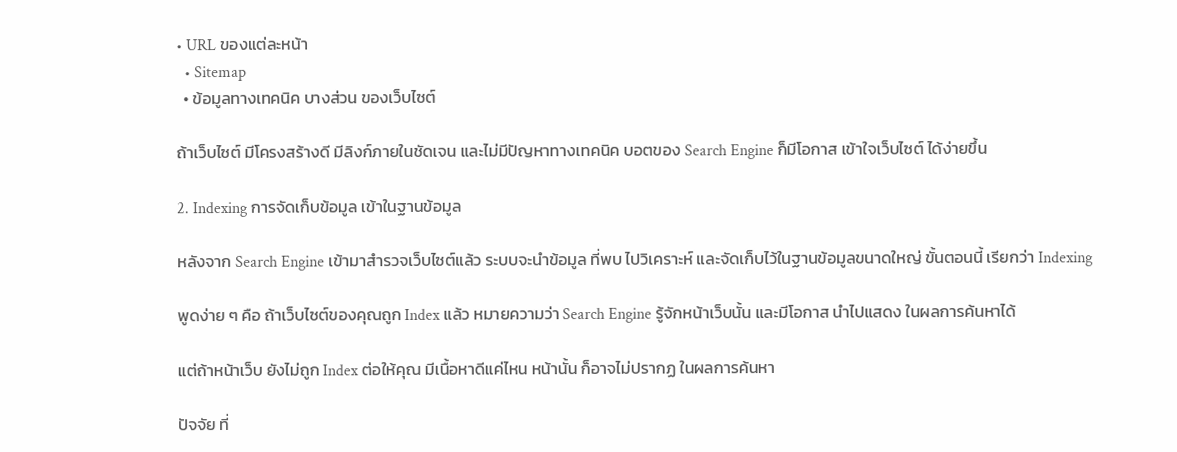• URL ของแต่ละหน้า
  • Sitemap
  • ข้อมูลทางเทคนิค บางส่วน ของเว็บไซต์

ถ้าเว็บไซต์ มีโครงสร้างดี มีลิงก์ภายในชัดเจน และไม่มีปัญหาทางเทคนิค บอตของ Search Engine ก็มีโอกาส เข้าใจเว็บไซต์ ได้ง่ายขึ้น

2. Indexing การจัดเก็บข้อมูล เข้าในฐานข้อมูล

หลังจาก Search Engine เข้ามาสำรวจเว็บไซต์แล้ว ระบบจะนำข้อมูล ที่พบ ไปวิเคราะห์ และจัดเก็บไว้ในฐานข้อมูลขนาดใหญ่ ขั้นตอนนี้ เรียกว่า Indexing

พูดง่าย ๆ คือ ถ้าเว็บไซต์ของคุณถูก Index แล้ว หมายความว่า Search Engine รู้จักหน้าเว็บนั้น และมีโอกาส นำไปแสดง ในผลการค้นหาได้

แต่ถ้าหน้าเว็บ ยังไม่ถูก Index ต่อให้คุณ มีเนื้อหาดีแค่ไหน หน้านั้น ก็อาจไม่ปรากฏ ในผลการค้นหา

ปัจจัย ที่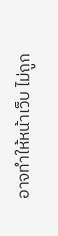อาจทำให้หน้าเว็บ ไม่ถูก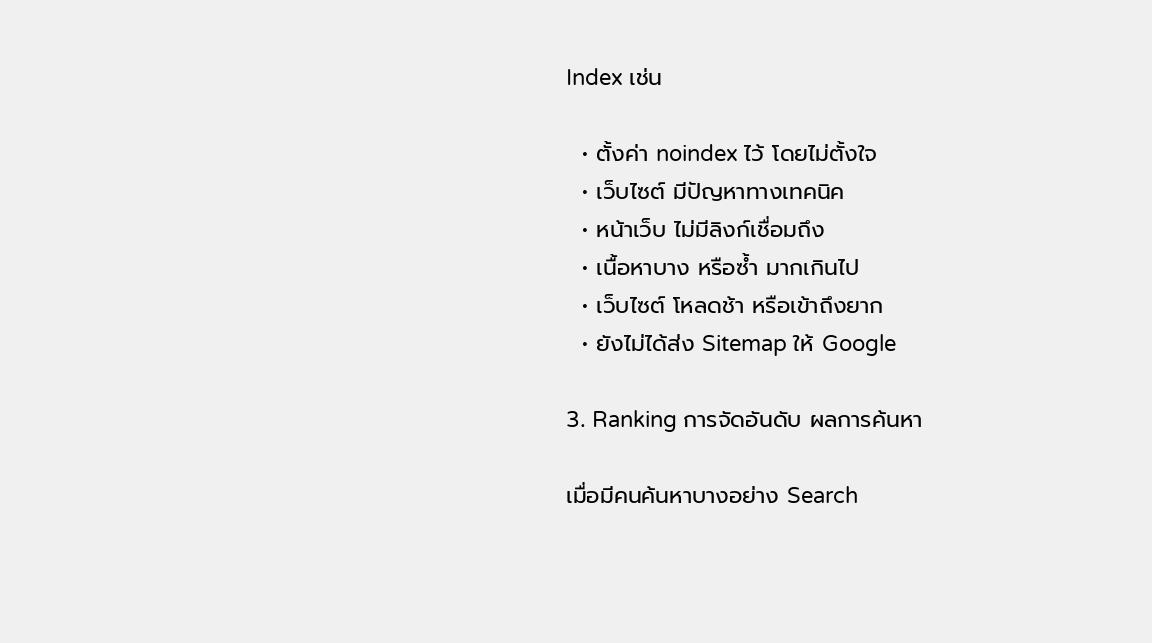Index เช่น

  • ตั้งค่า noindex ไว้ โดยไม่ตั้งใจ
  • เว็บไซต์ มีปัญหาทางเทคนิค
  • หน้าเว็บ ไม่มีลิงก์เชื่อมถึง
  • เนื้อหาบาง หรือซ้ำ มากเกินไป
  • เว็บไซต์ โหลดช้า หรือเข้าถึงยาก
  • ยังไม่ได้ส่ง Sitemap ให้ Google

3. Ranking การจัดอันดับ ผลการค้นหา

เมื่อมีคนค้นหาบางอย่าง Search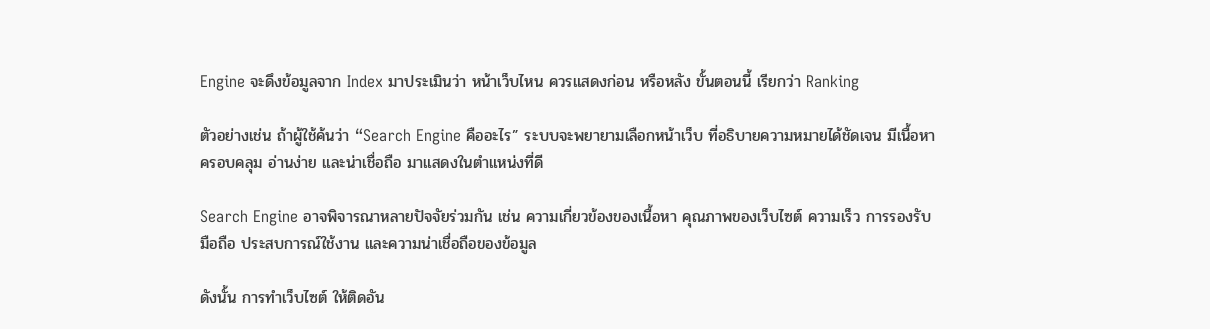Engine จะดึงข้อมูลจาก Index มาประเมินว่า หน้าเว็บไหน ควรแสดงก่อน หรือหลัง ขั้นตอนนี้ เรียกว่า Ranking

ตัวอย่างเช่น ถ้าผู้ใช้ค้นว่า “Search Engine คืออะไร” ระบบจะพยายามเลือกหน้าเว็บ ที่อธิบายความหมายได้ชัดเจน มีเนื้อหาครอบคลุม อ่านง่าย และน่าเชื่อถือ มาแสดงในตำแหน่งที่ดี

Search Engine อาจพิจารณาหลายปัจจัยร่วมกัน เช่น ความเกี่ยวข้องของเนื้อหา คุณภาพของเว็บไซต์ ความเร็ว การรองรับมือถือ ประสบการณ์ใช้งาน และความน่าเชื่อถือของข้อมูล

ดังนั้น การทำเว็บไซต์ ให้ติดอัน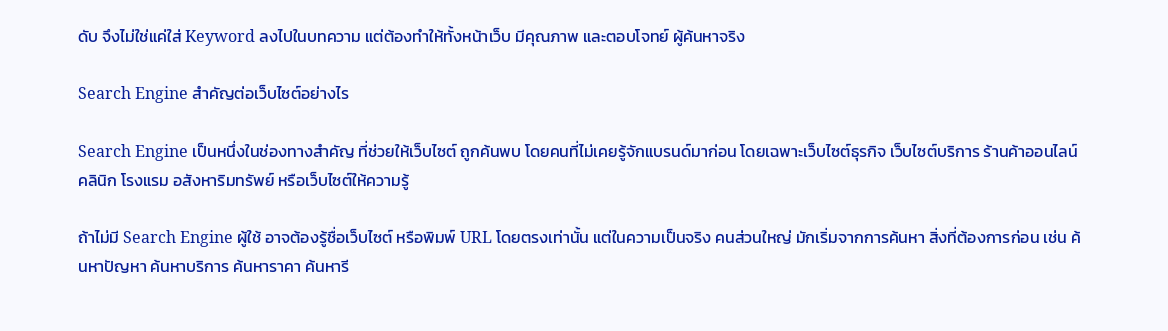ดับ จึงไม่ใช่แค่ใส่ Keyword ลงไปในบทความ แต่ต้องทำให้ทั้งหน้าเว็บ มีคุณภาพ และตอบโจทย์ ผู้ค้นหาจริง

Search Engine สำคัญต่อเว็บไซต์อย่างไร

Search Engine เป็นหนึ่งในช่องทางสำคัญ ที่ช่วยให้เว็บไซต์ ถูกค้นพบ โดยคนที่ไม่เคยรู้จักแบรนด์มาก่อน โดยเฉพาะเว็บไซต์ธุรกิจ เว็บไซต์บริการ ร้านค้าออนไลน์ คลินิก โรงแรม อสังหาริมทรัพย์ หรือเว็บไซต์ให้ความรู้

ถ้าไม่มี Search Engine ผู้ใช้ อาจต้องรู้ชื่อเว็บไซต์ หรือพิมพ์ URL โดยตรงเท่านั้น แต่ในความเป็นจริง คนส่วนใหญ่ มักเริ่มจากการค้นหา สิ่งที่ต้องการก่อน เช่น ค้นหาปัญหา ค้นหาบริการ ค้นหาราคา ค้นหารี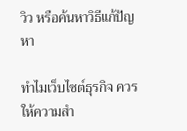วิว หรือค้นหาวิธีแก้ปัญหา

ทำไมเว็บไซต์ธุรกิจ ควรให้ความสำ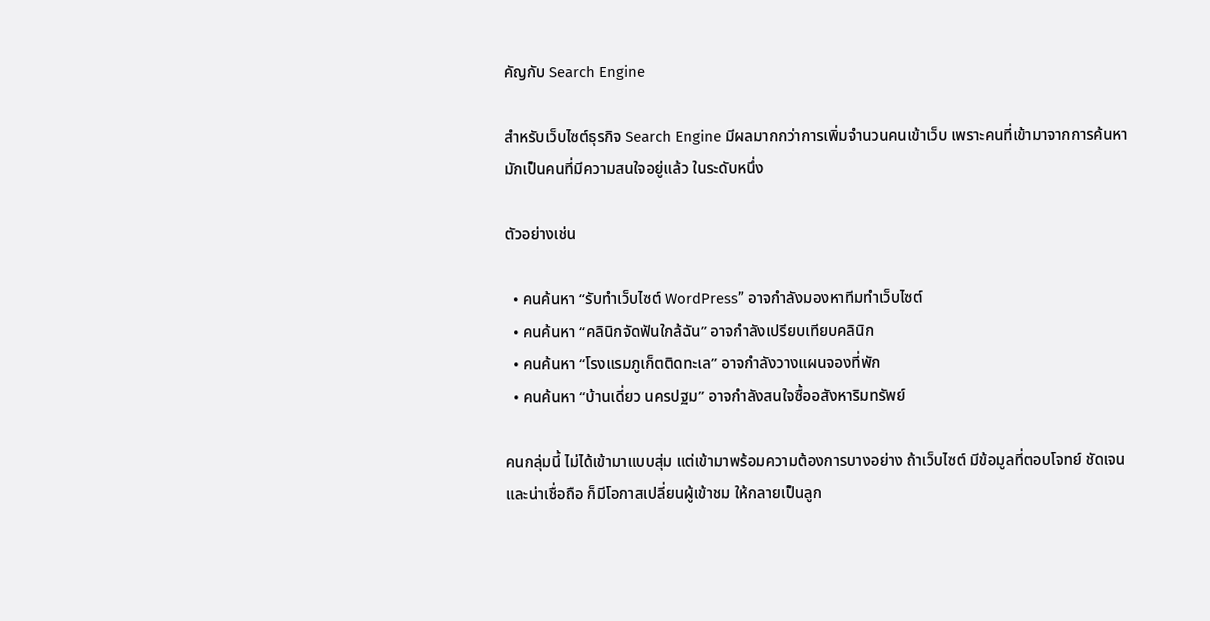คัญกับ Search Engine

สำหรับเว็บไซต์ธุรกิจ Search Engine มีผลมากกว่าการเพิ่มจำนวนคนเข้าเว็บ เพราะคนที่เข้ามาจากการค้นหา มักเป็นคนที่มีความสนใจอยู่แล้ว ในระดับหนึ่ง

ตัวอย่างเช่น

  • คนค้นหา “รับทำเว็บไซต์ WordPress” อาจกำลังมองหาทีมทำเว็บไซต์
  • คนค้นหา “คลินิกจัดฟันใกล้ฉัน” อาจกำลังเปรียบเทียบคลินิก
  • คนค้นหา “โรงแรมภูเก็ตติดทะเล” อาจกำลังวางแผนจองที่พัก
  • คนค้นหา “บ้านเดี่ยว นครปฐม” อาจกำลังสนใจซื้ออสังหาริมทรัพย์

คนกลุ่มนี้ ไม่ได้เข้ามาแบบสุ่ม แต่เข้ามาพร้อมความต้องการบางอย่าง ถ้าเว็บไซต์ มีข้อมูลที่ตอบโจทย์ ชัดเจน และน่าเชื่อถือ ก็มีโอกาสเปลี่ยนผู้เข้าชม ให้กลายเป็นลูก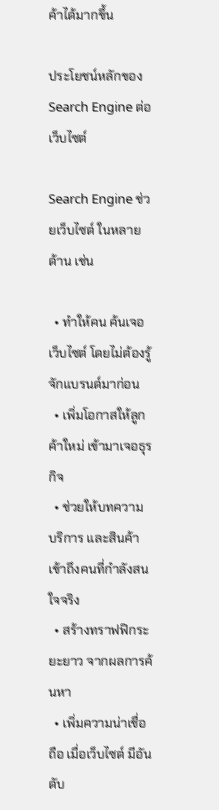ค้าได้มากขึ้น

ประโยชน์หลักของ Search Engine ต่อเว็บไซต์

Search Engine ช่วยเว็บไซต์ ในหลายด้าน เช่น

  • ทำให้คน ค้นเจอเว็บไซต์ โดยไม่ต้องรู้จักแบรนด์มาก่อน
  • เพิ่มโอกาสให้ลูกค้าใหม่ เข้ามาเจอธุรกิจ
  • ช่วยให้บทความ บริการ และสินค้า เข้าถึงคนที่กำลังสนใจจริง
  • สร้างทราฟฟิกระยะยาว จากผลการค้นหา
  • เพิ่มความน่าเชื่อถือ เมื่อเว็บไซต์ มีอันดับ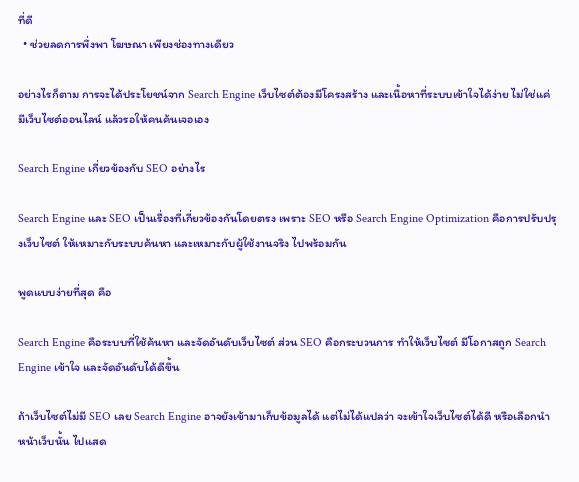ที่ดี
  • ช่วยลดการพึ่งพา โฆษณา เพียงช่องทางเดียว

อย่างไรก็ตาม การจะได้ประโยชน์จาก Search Engine เว็บไซต์ต้องมีโครงสร้าง และเนื้อหาที่ระบบเข้าใจได้ง่าย ไม่ใช่แค่มีเว็บไซต์ออนไลน์ แล้วรอให้คนค้นเจอเอง

Search Engine เกี่ยวข้องกับ SEO อย่างไร

Search Engine และ SEO เป็นเรื่องที่เกี่ยวข้องกันโดยตรง เพราะ SEO หรือ Search Engine Optimization คือการปรับปรุงเว็บไซต์ ให้เหมาะกับระบบค้นหา และเหมาะกับผู้ใช้งานจริง ไปพร้อมกัน

พูดแบบง่ายที่สุด คือ

Search Engine คือระบบที่ใช้ค้นหา และจัดอันดับเว็บไซต์ ส่วน SEO คือกระบวนการ ทำให้เว็บไซต์ มีโอกาสถูก Search Engine เข้าใจ และจัดอันดับได้ดีขึ้น

ถ้าเว็บไซต์ไม่มี SEO เลย Search Engine อาจยังเข้ามาเก็บข้อมูลได้ แต่ไม่ได้แปลว่า จะเข้าใจเว็บไซต์ได้ดี หรือเลือกนำหน้าเว็บนั้น ไปแสด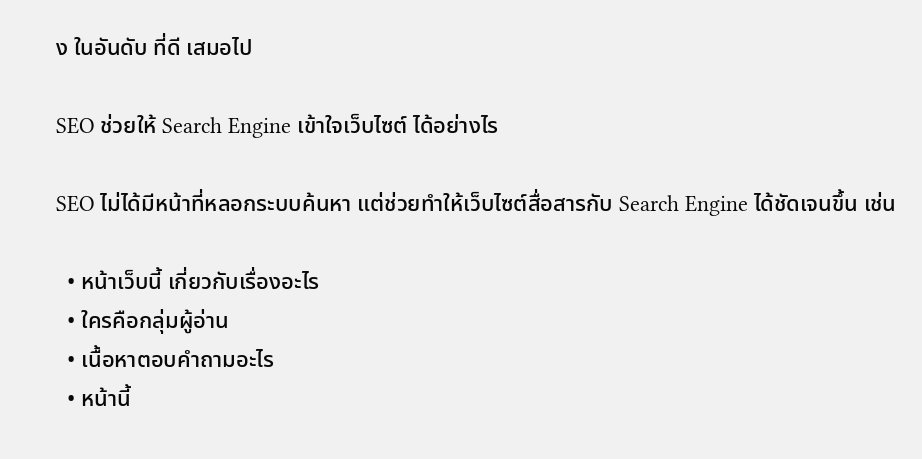ง ในอันดับ ที่ดี เสมอไป

SEO ช่วยให้ Search Engine เข้าใจเว็บไซต์ ได้อย่างไร

SEO ไม่ได้มีหน้าที่หลอกระบบค้นหา แต่ช่วยทำให้เว็บไซต์สื่อสารกับ Search Engine ได้ชัดเจนขึ้น เช่น

  • หน้าเว็บนี้ เกี่ยวกับเรื่องอะไร
  • ใครคือกลุ่มผู้อ่าน
  • เนื้อหาตอบคำถามอะไร
  • หน้านี้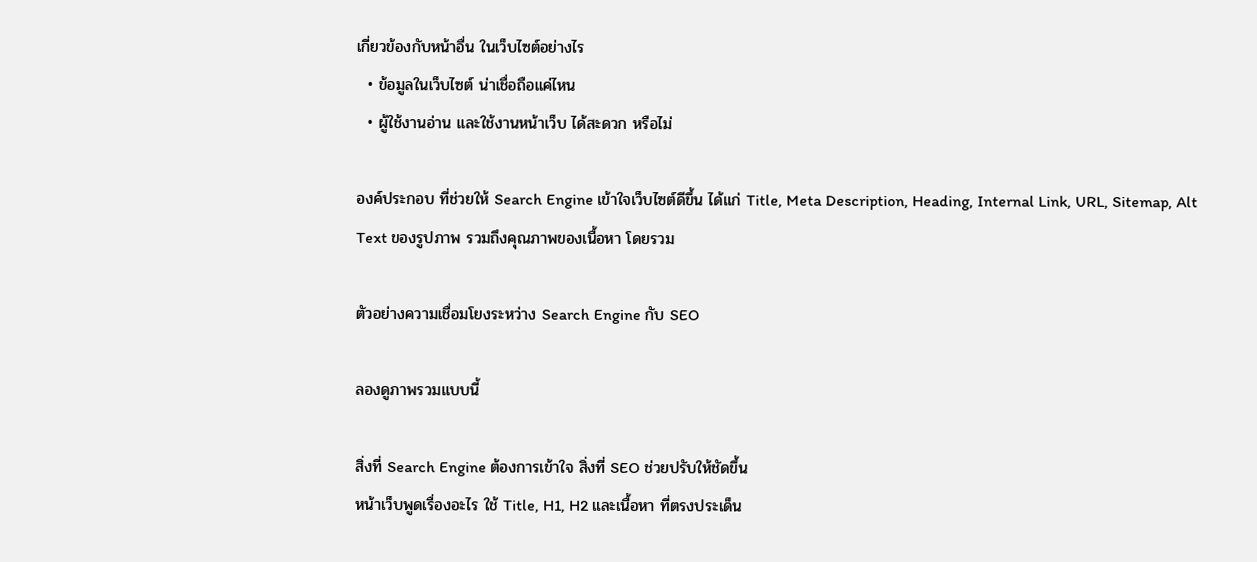เกี่ยวข้องกับหน้าอื่น ในเว็บไซต์อย่างไร
  • ข้อมูลในเว็บไซต์ น่าเชื่อถือแค่ไหน
  • ผู้ใช้งานอ่าน และใช้งานหน้าเว็บ ได้สะดวก หรือไม่

องค์ประกอบ ที่ช่วยให้ Search Engine เข้าใจเว็บไซต์ดีขึ้น ได้แก่ Title, Meta Description, Heading, Internal Link, URL, Sitemap, Alt Text ของรูปภาพ รวมถึงคุณภาพของเนื้อหา โดยรวม

ตัวอย่างความเชื่อมโยงระหว่าง Search Engine กับ SEO

ลองดูภาพรวมแบบนี้

สิ่งที่ Search Engine ต้องการเข้าใจ สิ่งที่ SEO ช่วยปรับให้ชัดขึ้น
หน้าเว็บพูดเรื่องอะไร ใช้ Title, H1, H2 และเนื้อหา ที่ตรงประเด็น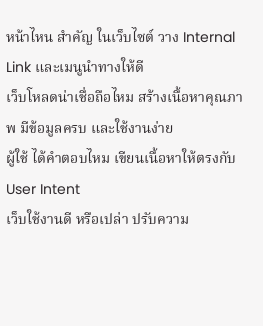หน้าไหน สำคัญ ในเว็บไซต์ วาง Internal Link และเมนูนำทางให้ดี
เว็บโหลดน่าเชื่อถือไหม สร้างเนื้อหาคุณภาพ มีข้อมูลครบ และใช้งานง่าย
ผู้ใช้ ได้คำตอบไหม เขียนเนื้อหาให้ตรงกับ User Intent
เว็บใช้งานดี หรือเปล่า ปรับความ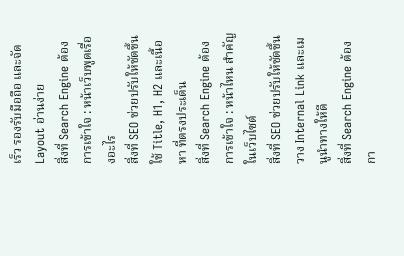เร็ว รองรับมือถือ และจัด Layout อ่านง่าย
สิ่งที่ Search Engine ต้องการเข้าใจ : หน้าเว็บพูดเรื่องอะไร
สิ่งที่ SEO ช่วยปรับให้ชัดขึ้น ใช้ Title, H1, H2 และเนื้อหา ที่ตรงประเด็น
สิ่งที่ Search Engine ต้องการเข้าใจ : หน้าไหน สำคัญ ในเว็บไซต์
สิ่งที่ SEO ช่วยปรับให้ชัดขึ้น วาง Internal Link และเมนูนำทางให้ดี
สิ่งที่ Search Engine ต้องกา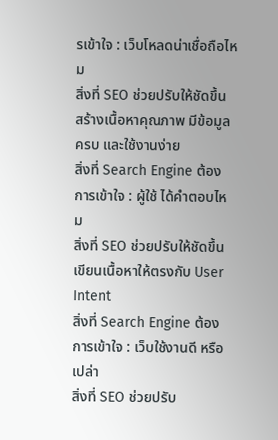รเข้าใจ : เว็บโหลดน่าเชื่อถือไหม
สิ่งที่ SEO ช่วยปรับให้ชัดขึ้น สร้างเนื้อหาคุณภาพ มีข้อมูลครบ และใช้งานง่าย
สิ่งที่ Search Engine ต้องการเข้าใจ : ผู้ใช้ ได้คำตอบไหม
สิ่งที่ SEO ช่วยปรับให้ชัดขึ้น เขียนเนื้อหาให้ตรงกับ User Intent
สิ่งที่ Search Engine ต้องการเข้าใจ : เว็บใช้งานดี หรือเปล่า
สิ่งที่ SEO ช่วยปรับ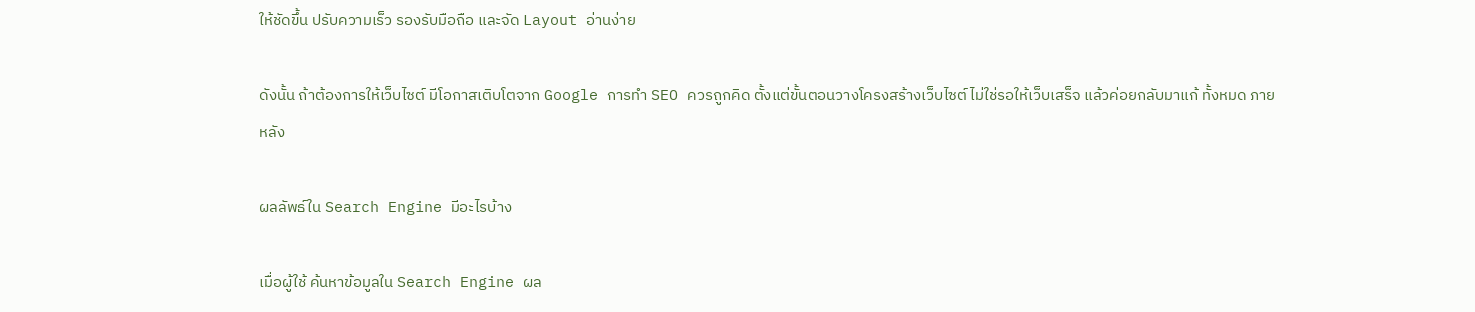ให้ชัดขึ้น ปรับความเร็ว รองรับมือถือ และจัด Layout อ่านง่าย

ดังนั้น ถ้าต้องการให้เว็บไซต์ มีโอกาสเติบโตจาก Google การทำ SEO ควรถูกคิด ตั้งแต่ขั้นตอนวางโครงสร้างเว็บไซต์ ไม่ใช่รอให้เว็บเสร็จ แล้วค่อยกลับมาแก้ ทั้งหมด ภายหลัง

ผลลัพธ์ใน Search Engine มีอะไรบ้าง

เมื่อผู้ใช้ ค้นหาข้อมูลใน Search Engine ผล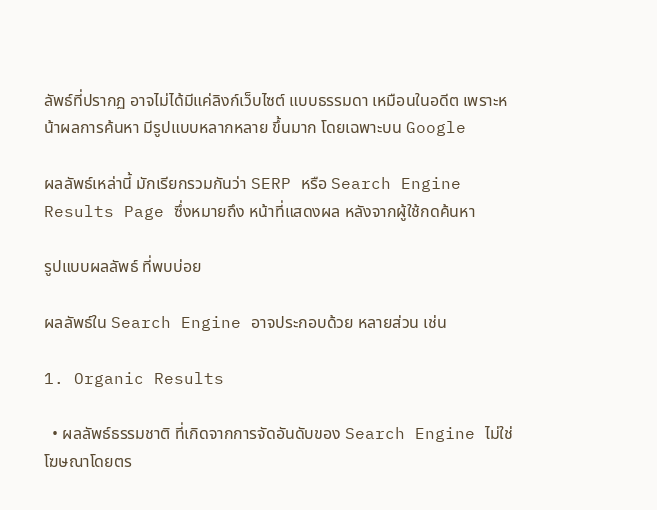ลัพธ์ที่ปรากฏ อาจไม่ได้มีแค่ลิงก์เว็บไซต์ แบบธรรมดา เหมือนในอดีต เพราะหน้าผลการค้นหา มีรูปแบบหลากหลาย ขึ้นมาก โดยเฉพาะบน Google

ผลลัพธ์เหล่านี้ มักเรียกรวมกันว่า SERP หรือ Search Engine Results Page ซึ่งหมายถึง หน้าที่แสดงผล หลังจากผู้ใช้กดค้นหา

รูปแบบผลลัพธ์ ที่พบบ่อย

ผลลัพธ์ใน Search Engine อาจประกอบด้วย หลายส่วน เช่น

1. Organic Results

  • ผลลัพธ์ธรรมชาติ ที่เกิดจากการจัดอันดับของ Search Engine ไม่ใช่โฆษณาโดยตร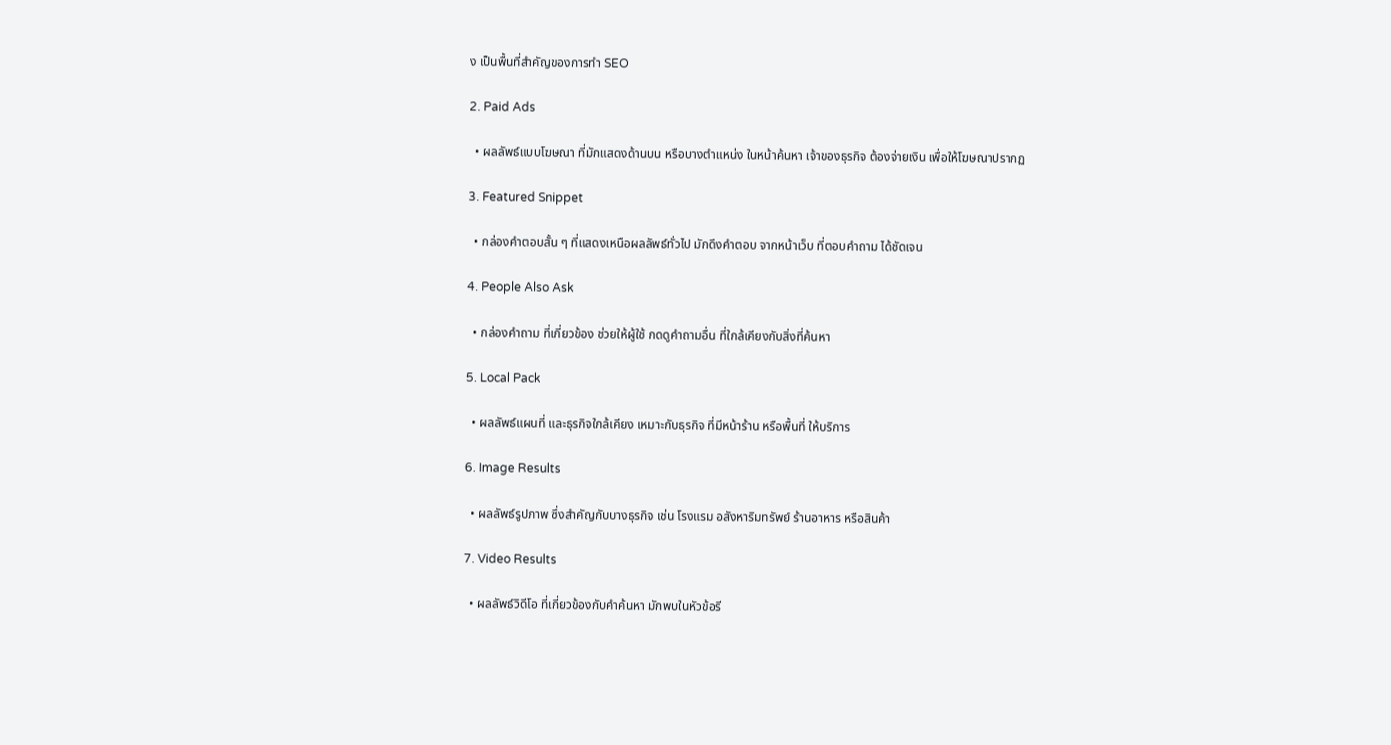ง เป็นพื้นที่สำคัญของการทำ SEO

2. Paid Ads

  • ผลลัพธ์แบบโฆษณา ที่มักแสดงด้านบน หรือบางตำแหน่ง ในหน้าค้นหา เจ้าของธุรกิจ ต้องจ่ายเงิน เพื่อให้โฆษณาปรากฏ

3. Featured Snippet

  • กล่องคำตอบสั้น ๆ ที่แสดงเหนือผลลัพธ์ทั่วไป มักดึงคำตอบ จากหน้าเว็บ ที่ตอบคำถาม ได้ชัดเจน

4. People Also Ask

  • กล่องคำถาม ที่เกี่ยวข้อง ช่วยให้ผู้ใช้ กดดูคำถามอื่น ที่ใกล้เคียงกับสิ่งที่ค้นหา

5. Local Pack

  • ผลลัพธ์แผนที่ และธุรกิจใกล้เคียง เหมาะกับธุรกิจ ที่มีหน้าร้าน หรือพื้นที่ ให้บริการ

6. Image Results

  • ผลลัพธ์รูปภาพ ซึ่งสำคัญกับบางธุรกิจ เช่น โรงแรม อสังหาริมทรัพย์ ร้านอาหาร หรือสินค้า

7. Video Results

  • ผลลัพธ์วิดีโอ ที่เกี่ยวข้องกับคำค้นหา มักพบในหัวข้อรี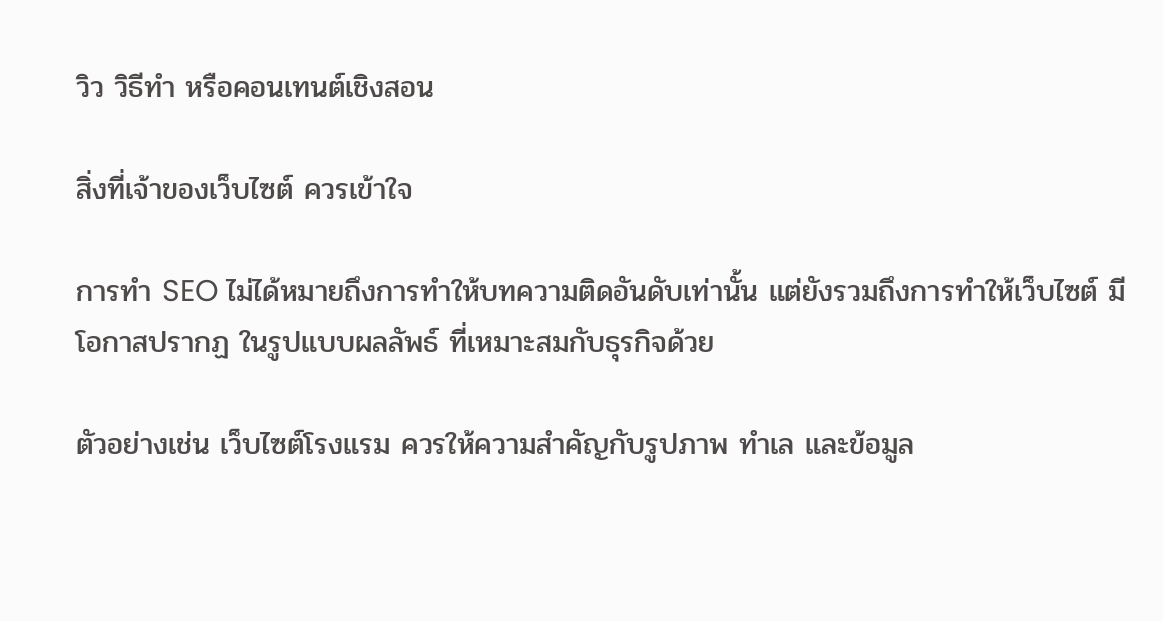วิว วิธีทำ หรือคอนเทนต์เชิงสอน

สิ่งที่เจ้าของเว็บไซต์ ควรเข้าใจ

การทำ SEO ไม่ได้หมายถึงการทำให้บทความติดอันดับเท่านั้น แต่ยังรวมถึงการทำให้เว็บไซต์ มีโอกาสปรากฏ ในรูปแบบผลลัพธ์ ที่เหมาะสมกับธุรกิจด้วย

ตัวอย่างเช่น เว็บไซต์โรงแรม ควรให้ความสำคัญกับรูปภาพ ทำเล และข้อมูล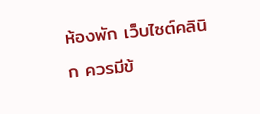ห้องพัก เว็บไซต์คลินิก ควรมีข้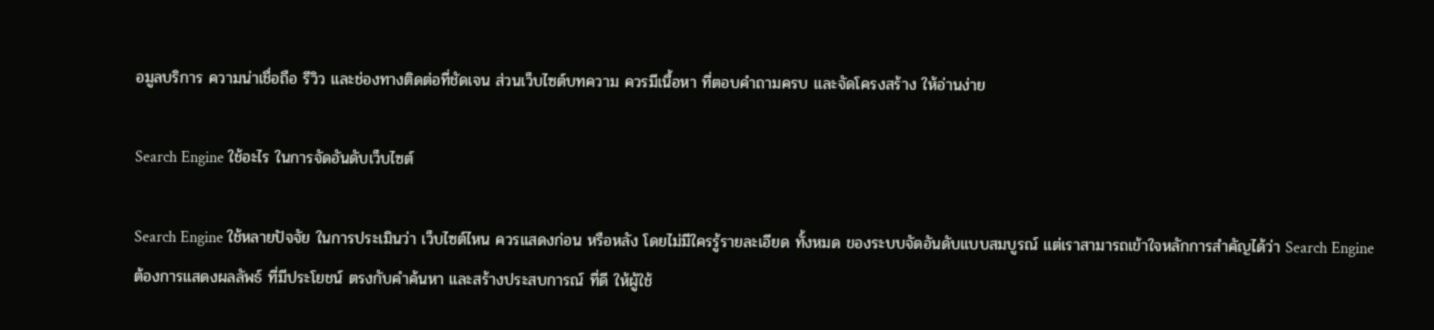อมูลบริการ ความน่าเชื่อถือ รีวิว และช่องทางติดต่อที่ชัดเจน ส่วนเว็บไซต์บทความ ควรมีเนื้อหา ที่ตอบคำถามครบ และจัดโครงสร้าง ให้อ่านง่าย

Search Engine ใช้อะไร ในการจัดอันดับเว็บไซต์

Search Engine ใช้หลายปัจจัย ในการประเมินว่า เว็บไซต์ไหน ควรแสดงก่อน หรือหลัง โดยไม่มีใครรู้รายละเอียด ทั้งหมด ของระบบจัดอันดับแบบสมบูรณ์ แต่เราสามารถเข้าใจหลักการสำคัญได้ว่า Search Engine ต้องการแสดงผลลัพธ์ ที่มีประโยชน์ ตรงกับคำค้นหา และสร้างประสบการณ์ ที่ดี ให้ผู้ใช้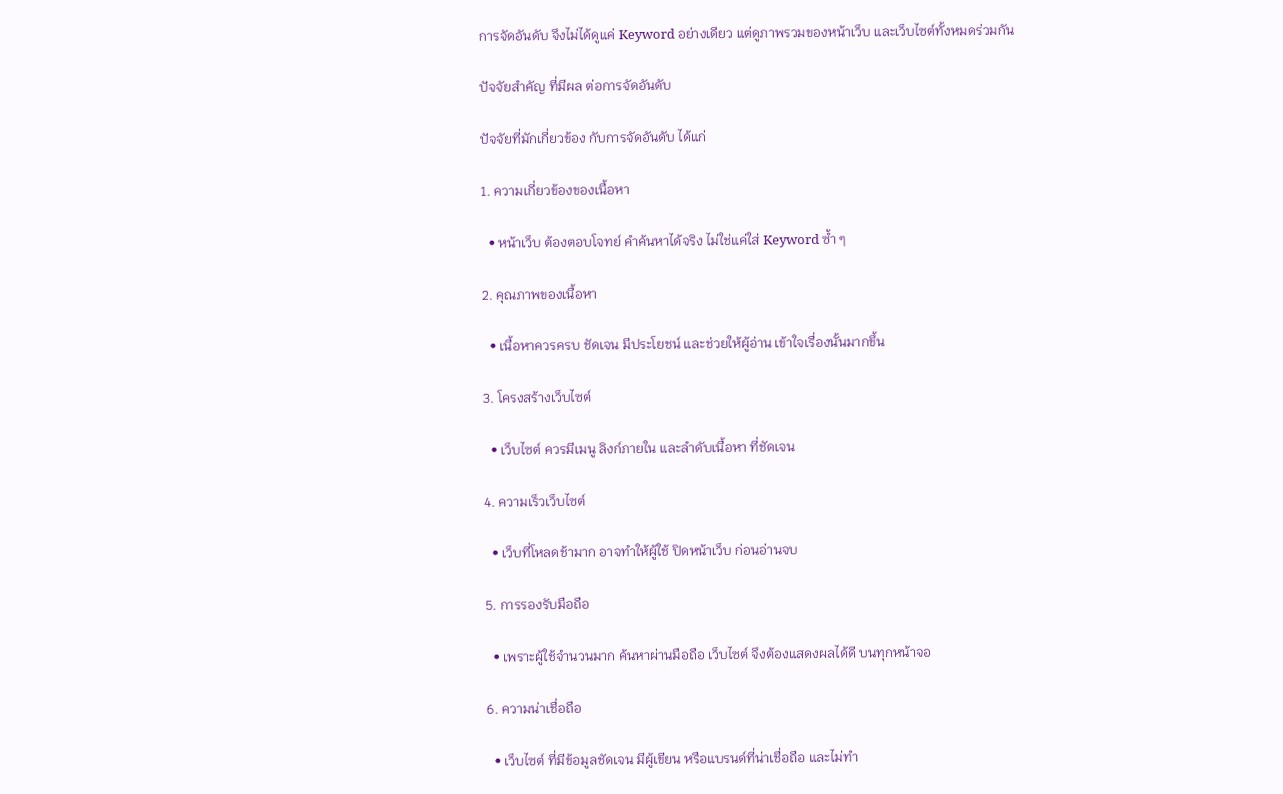การจัดอันดับ จึงไม่ได้ดูแค่ Keyword อย่างเดียว แต่ดูภาพรวมของหน้าเว็บ และเว็บไซต์ทั้งหมดร่วมกัน

ปัจจัยสำคัญ ที่มีผล ต่อการจัดอันดับ

ปัจจัยที่มักเกี่ยวข้อง กับการจัดอันดับ ได้แก่

1. ความเกี่ยวข้องของเนื้อหา

  • หน้าเว็บ ต้องตอบโจทย์ คำค้นหาได้จริง ไม่ใช่แค่ใส่ Keyword ซ้ำ ๆ

2. คุณภาพของเนื้อหา

  • เนื้อหาควรครบ ชัดเจน มีประโยชน์ และช่วยให้ผู้อ่าน เข้าใจเรื่องนั้นมากขึ้น

3. โครงสร้างเว็บไซต์

  • เว็บไซต์ ควรมีเมนู ลิงก์ภายใน และลำดับเนื้อหา ที่ชัดเจน

4. ความเร็วเว็บไซต์

  • เว็บที่โหลดช้ามาก อาจทำให้ผู้ใช้ ปิดหน้าเว็บ ก่อนอ่านจบ

5. การรองรับมือถือ

  • เพราะผู้ใช้จำนวนมาก ค้นหาผ่านมือถือ เว็บไซต์ จึงต้องแสดงผลได้ดี บนทุกหน้าจอ

6. ความน่าเชื่อถือ

  • เว็บไซต์ ที่มีข้อมูลชัดเจน มีผู้เขียน หรือแบรนด์ที่น่าเชื่อถือ และไม่ทำ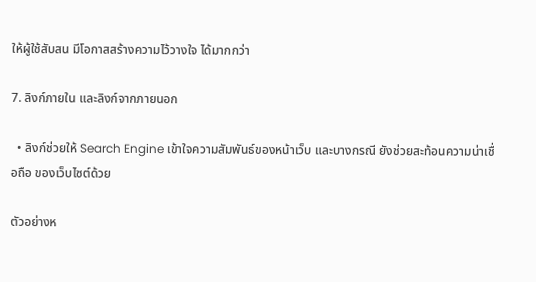ให้ผู้ใช้สับสน มีโอกาสสร้างความไว้วางใจ ได้มากกว่า

7. ลิงก์ภายใน และลิงก์จากภายนอก

  • ลิงก์ช่วยให้ Search Engine เข้าใจความสัมพันธ์ของหน้าเว็บ และบางกรณี ยังช่วยสะท้อนความน่าเชื่อถือ ของเว็บไซต์ด้วย

ตัวอย่างห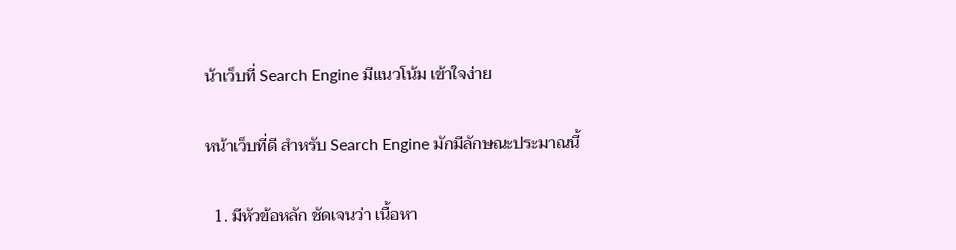น้าเว็บที่ Search Engine มีแนวโน้ม เข้าใจง่าย

หน้าเว็บที่ดี สำหรับ Search Engine มักมีลักษณะประมาณนี้

  1. มีหัวข้อหลัก ชัดเจนว่า เนื้อหา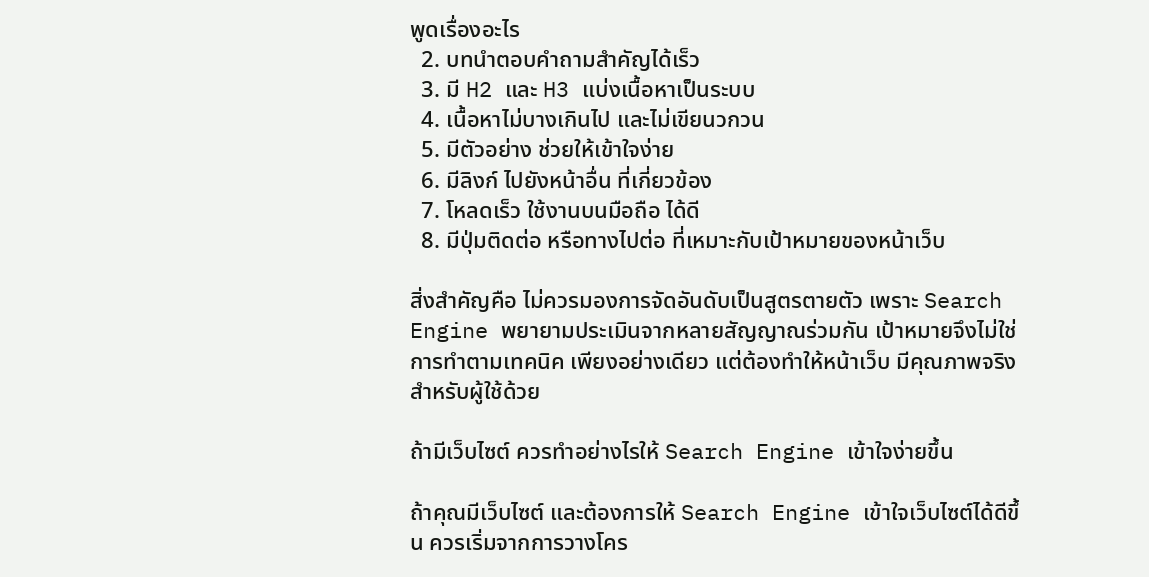พูดเรื่องอะไร
  2. บทนำตอบคำถามสำคัญได้เร็ว
  3. มี H2 และ H3 แบ่งเนื้อหาเป็นระบบ
  4. เนื้อหาไม่บางเกินไป และไม่เขียนวกวน
  5. มีตัวอย่าง ช่วยให้เข้าใจง่าย
  6. มีลิงก์ ไปยังหน้าอื่น ที่เกี่ยวข้อง
  7. โหลดเร็ว ใช้งานบนมือถือ ได้ดี
  8. มีปุ่มติดต่อ หรือทางไปต่อ ที่เหมาะกับเป้าหมายของหน้าเว็บ

สิ่งสำคัญคือ ไม่ควรมองการจัดอันดับเป็นสูตรตายตัว เพราะ Search Engine พยายามประเมินจากหลายสัญญาณร่วมกัน เป้าหมายจึงไม่ใช่การทำตามเทคนิค เพียงอย่างเดียว แต่ต้องทำให้หน้าเว็บ มีคุณภาพจริง สำหรับผู้ใช้ด้วย

ถ้ามีเว็บไซต์ ควรทำอย่างไรให้ Search Engine เข้าใจง่ายขึ้น

ถ้าคุณมีเว็บไซต์ และต้องการให้ Search Engine เข้าใจเว็บไซต์ได้ดีขึ้น ควรเริ่มจากการวางโคร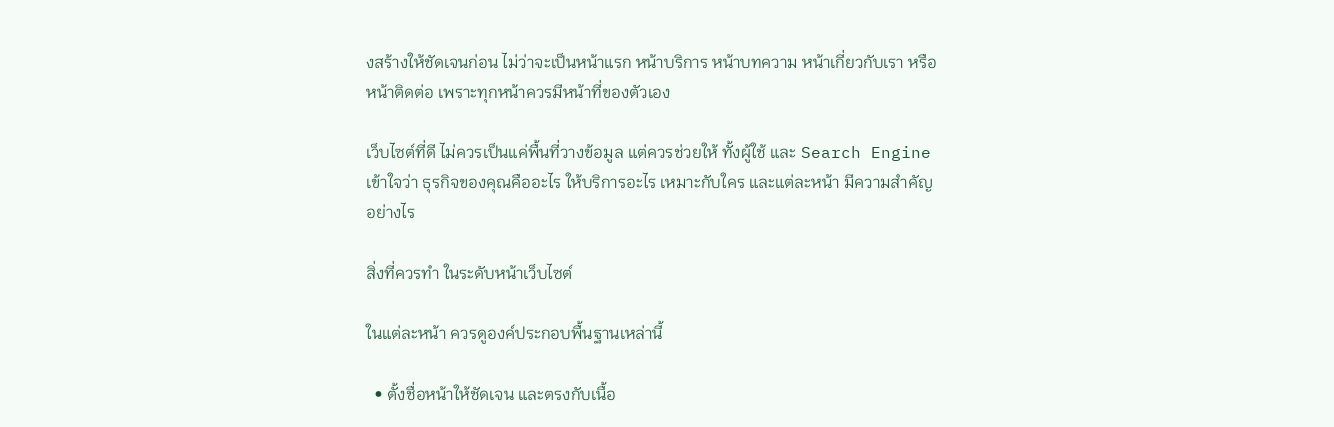งสร้างให้ชัดเจนก่อน ไม่ว่าจะเป็นหน้าแรก หน้าบริการ หน้าบทความ หน้าเกี่ยวกับเรา หรือหน้าติดต่อ เพราะทุกหน้าควรมีหน้าที่ของตัวเอง

เว็บไซต์ที่ดี ไม่ควรเป็นแค่พื้นที่วางข้อมูล แต่ควรช่วยให้ ทั้งผู้ใช้ และ Search Engine เข้าใจว่า ธุรกิจของคุณคืออะไร ให้บริการอะไร เหมาะกับใคร และแต่ละหน้า มีความสำคัญอย่างไร

สิ่งที่ควรทำ ในระดับหน้าเว็บไซต์

ในแต่ละหน้า ควรดูองค์ประกอบพื้นฐานเหล่านี้

  • ตั้งชื่อหน้าให้ชัดเจน และตรงกับเนื้อ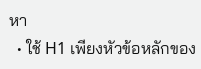หา
  • ใช้ H1 เพียงหัวข้อหลักของ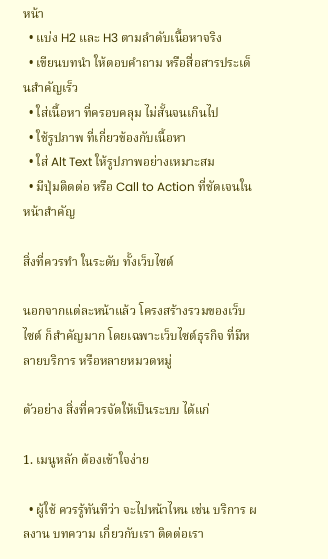หน้า
  • แบ่ง H2 และ H3 ตามลำดับเนื้อหาจริง
  • เขียนบทนำ ให้ตอบคำถาม หรือสื่อสารประเด็นสำคัญเร็ว
  • ใส่เนื้อหา ที่ครอบคลุม ไม่สั้นจนเกินไป
  • ใช้รูปภาพ ที่เกี่ยวข้องกับเนื้อหา
  • ใส่ Alt Text ให้รูปภาพอย่างเหมาะสม
  • มีปุ่มติดต่อ หรือ Call to Action ที่ชัดเจนในหน้าสำคัญ

สิ่งที่ควรทำ ในระดับ ทั้งเว็บไซต์

นอกจากแต่ละหน้าแล้ว โครงสร้างรวมของเว็บไซต์ ก็สำคัญมาก โดยเฉพาะเว็บไซต์ธุรกิจ ที่มีหลายบริการ หรือหลายหมวดหมู่

ตัวอย่าง สิ่งที่ควรจัดให้เป็นระบบ ได้แก่

1. เมนูหลัก ต้องเข้าใจง่าย

  • ผู้ใช้ ควรรู้ทันทีว่า จะไปหน้าไหน เช่น บริการ ผลงาน บทความ เกี่ยวกับเรา ติดต่อเรา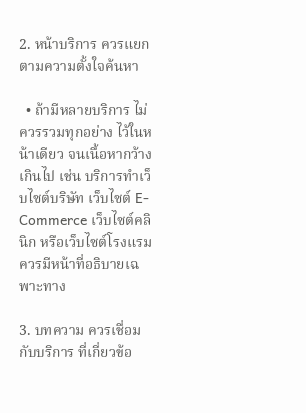2. หน้าบริการ ควรแยก ตามความตั้งใจค้นหา

  • ถ้ามีหลายบริการ ไม่ควรรวมทุกอย่าง ไว้ในหน้าเดียว จนเนื้อหากว้างเกินไป เช่น บริการทำเว็บไซต์บริษัท เว็บไซต์ E-Commerce เว็บไซต์คลินิก หรือเว็บไซต์โรงแรม ควรมีหน้าที่อธิบายเฉพาะทาง

3. บทความ ควรเชื่อมกับบริการ ที่เกี่ยวข้อ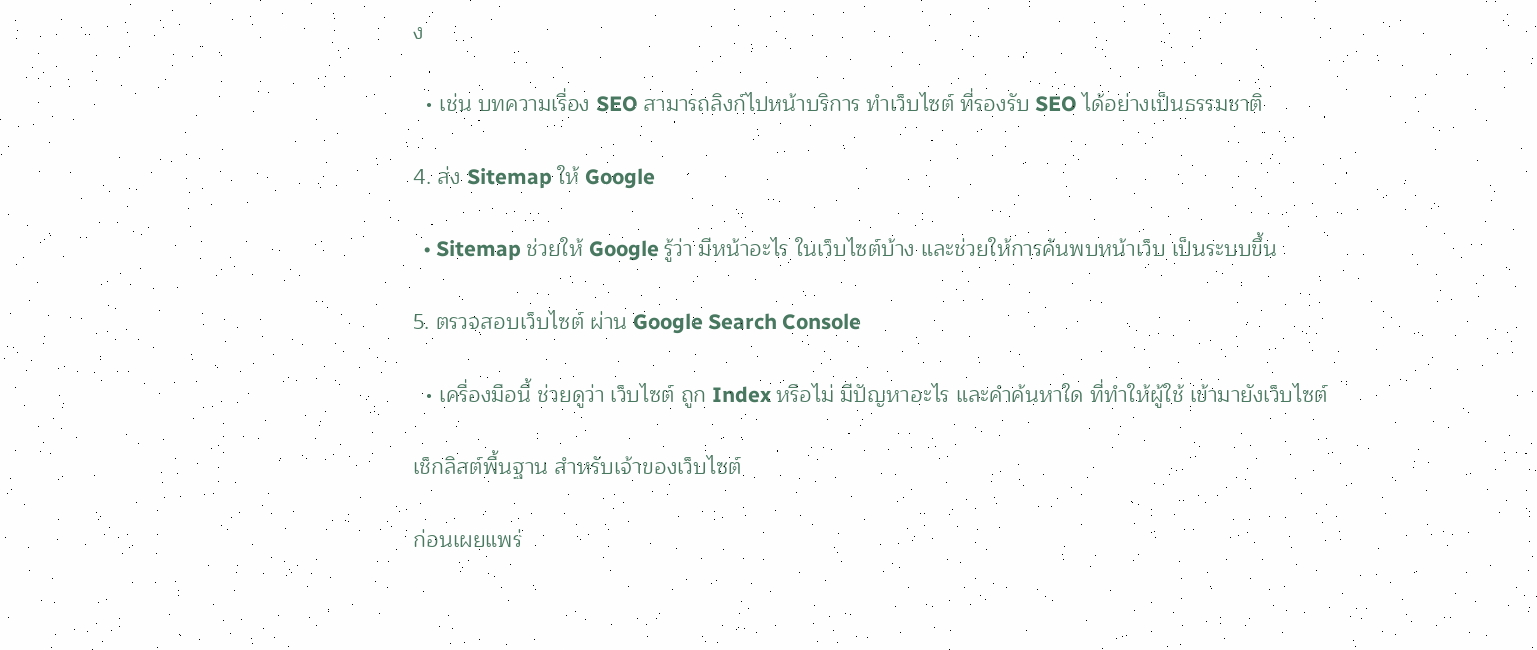ง

  • เช่น บทความเรื่อง SEO สามารถลิงก์ไปหน้าบริการ ทำเว็บไซต์ ที่รองรับ SEO ได้อย่างเป็นธรรมชาติ

4. ส่ง Sitemap ให้ Google

  • Sitemap ช่วยให้ Google รู้ว่า มีหน้าอะไร ในเว็บไซต์บ้าง และช่วยให้การค้นพบหน้าเว็บ เป็นระบบขึ้น

5. ตรวจสอบเว็บไซต์ ผ่าน Google Search Console

  • เครื่องมือนี้ ช่วยดูว่า เว็บไซต์ ถูก Index หรือไม่ มีปัญหาอะไร และคำค้นหาใด ที่ทำให้ผู้ใช้ เข้ามายังเว็บไซต์

เช็กลิสต์พื้นฐาน สำหรับเจ้าของเว็บไซต์

ก่อนเผยแพร่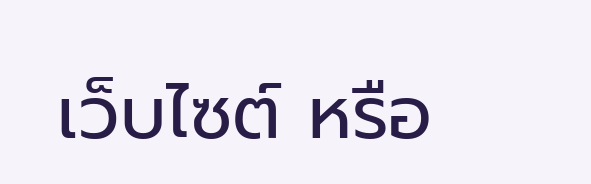เว็บไซต์ หรือ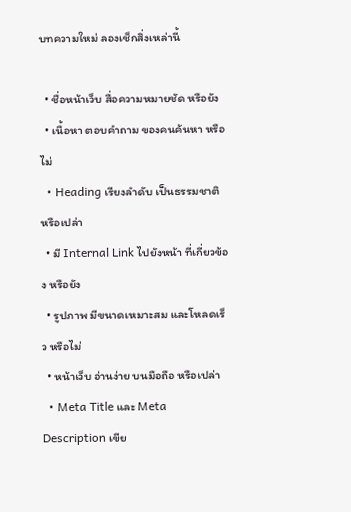บทความใหม่ ลองเช็กสิ่งเหล่านี้

  • ชื่อหน้าเว็บ สื่อความหมายชัด หรือยัง
  • เนื้อหา ตอบคำถาม ของคนค้นหา หรือไม่
  • Heading เรียงลำดับ เป็นธรรมชาติ หรือเปล่า
  • มี Internal Link ไปยังหน้า ที่เกี่ยวข้อง หรือยัง
  • รูปภาพ มีขนาดเหมาะสม และโหลดเร็ว หรือไม่
  • หน้าเว็บ อ่านง่าย บนมือถือ หรือเปล่า
  • Meta Title และ Meta Description เขีย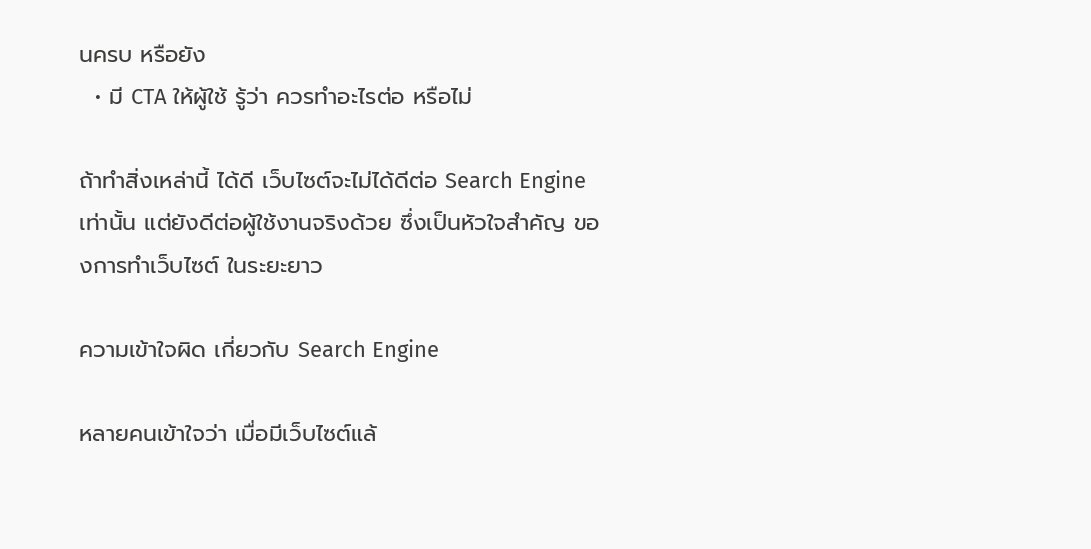นครบ หรือยัง
  • มี CTA ให้ผู้ใช้ รู้ว่า ควรทำอะไรต่อ หรือไม่

ถ้าทำสิ่งเหล่านี้ ได้ดี เว็บไซต์จะไม่ได้ดีต่อ Search Engine เท่านั้น แต่ยังดีต่อผู้ใช้งานจริงด้วย ซึ่งเป็นหัวใจสำคัญ ของการทำเว็บไซต์ ในระยะยาว

ความเข้าใจผิด เกี่ยวกับ Search Engine

หลายคนเข้าใจว่า เมื่อมีเว็บไซต์แล้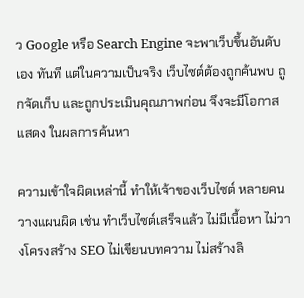ว Google หรือ Search Engine จะพาเว็บขึ้นอันดับเอง ทันที แต่ในความเป็นจริง เว็บไซต์ต้องถูกค้นพบ ถูกจัดเก็บ และถูกประเมินคุณภาพก่อน จึงจะมีโอกาสแสดง ในผลการค้นหา

ความเข้าใจผิดเหล่านี้ ทำให้เจ้าของเว็บไซต์ หลายคน วางแผนผิด เช่น ทำเว็บไซต์เสร็จแล้ว ไม่มีเนื้อหา ไม่วางโครงสร้าง SEO ไม่เขียนบทความ ไม่สร้างลิ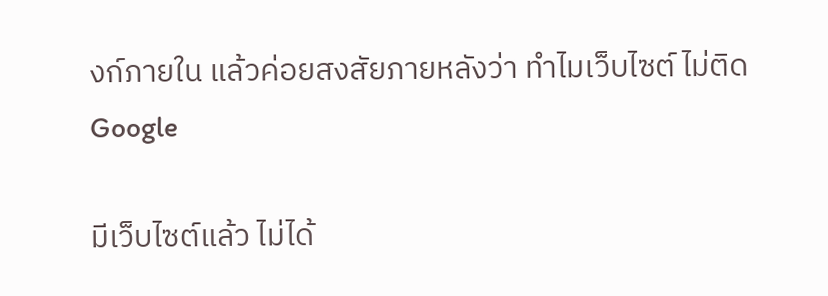งก์ภายใน แล้วค่อยสงสัยภายหลังว่า ทำไมเว็บไซต์ ไม่ติด Google

มีเว็บไซต์แล้ว ไม่ได้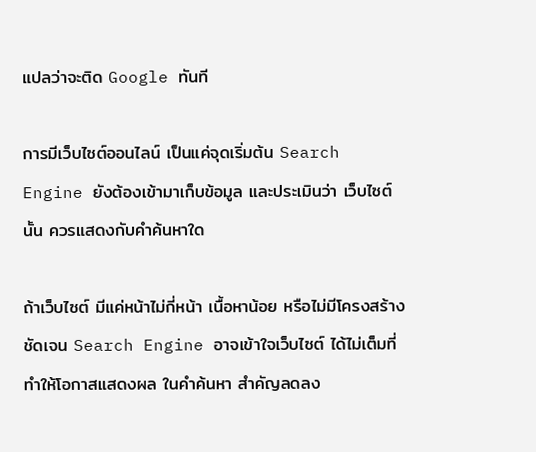แปลว่าจะติด Google ทันที

การมีเว็บไซต์ออนไลน์ เป็นแค่จุดเริ่มต้น Search Engine ยังต้องเข้ามาเก็บข้อมูล และประเมินว่า เว็บไซต์นั้น ควรแสดงกับคำค้นหาใด

ถ้าเว็บไซต์ มีแค่หน้าไม่กี่หน้า เนื้อหาน้อย หรือไม่มีโครงสร้างชัดเจน Search Engine อาจเข้าใจเว็บไซต์ ได้ไม่เต็มที่ ทำให้โอกาสแสดงผล ในคำค้นหา สำคัญลดลง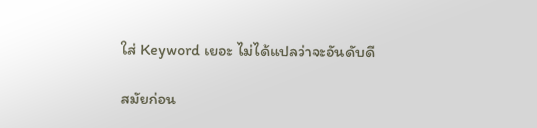ใส่ Keyword เยอะ ไม่ได้แปลว่าจะอันดับดี

สมัยก่อน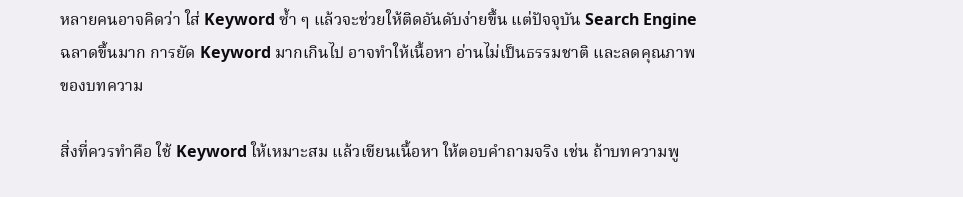หลายคนอาจคิดว่า ใส่ Keyword ซ้ำ ๆ แล้วจะช่วยให้ติดอันดับง่ายขึ้น แต่ปัจจุบัน Search Engine ฉลาดขึ้นมาก การยัด Keyword มากเกินไป อาจทำให้เนื้อหา อ่านไม่เป็นธรรมชาติ และลดคุณภาพของบทความ

สิ่งที่ควรทำคือ ใช้ Keyword ให้เหมาะสม แล้วเขียนเนื้อหา ให้ตอบคำถามจริง เช่น ถ้าบทความพู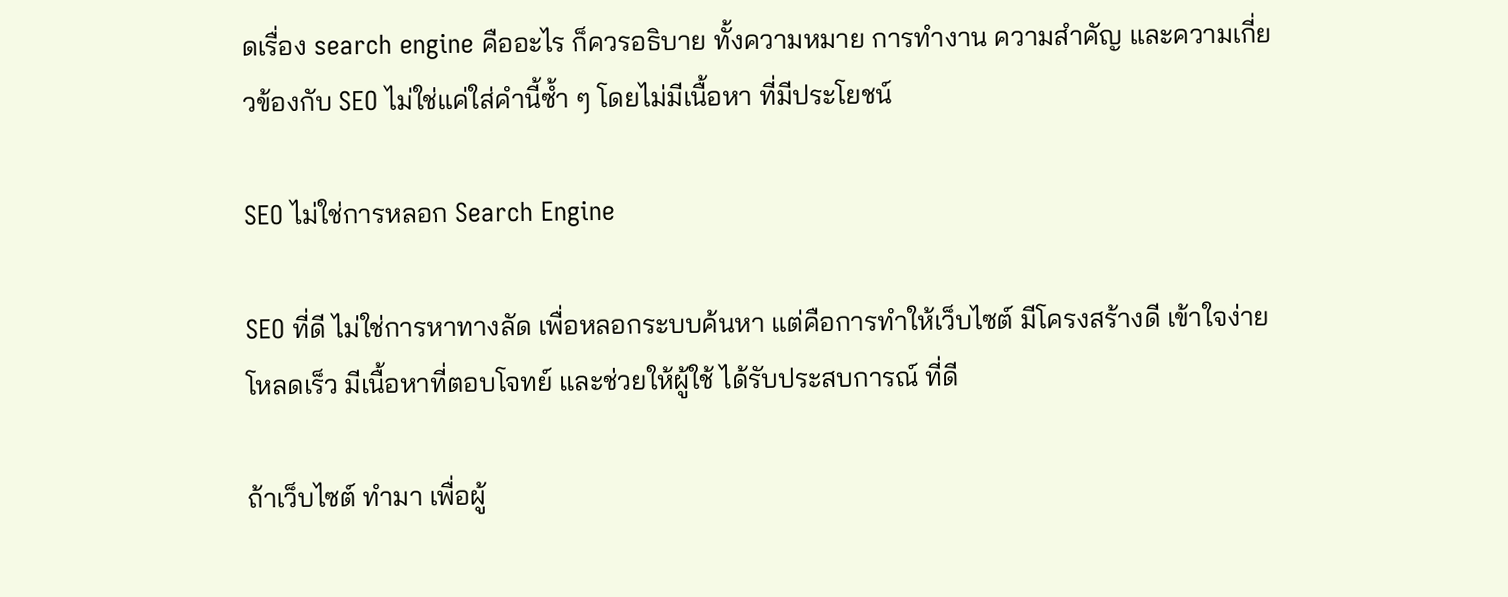ดเรื่อง search engine คืออะไร ก็ควรอธิบาย ทั้งความหมาย การทำงาน ความสำคัญ และความเกี่ยวข้องกับ SEO ไม่ใช่แค่ใส่คำนี้ซ้ำ ๆ โดยไม่มีเนื้อหา ที่มีประโยชน์

SEO ไม่ใช่การหลอก Search Engine

SEO ที่ดี ไม่ใช่การหาทางลัด เพื่อหลอกระบบค้นหา แต่คือการทำให้เว็บไซต์ มีโครงสร้างดี เข้าใจง่าย โหลดเร็ว มีเนื้อหาที่ตอบโจทย์ และช่วยให้ผู้ใช้ ได้รับประสบการณ์ ที่ดี

ถ้าเว็บไซต์ ทำมา เพื่อผู้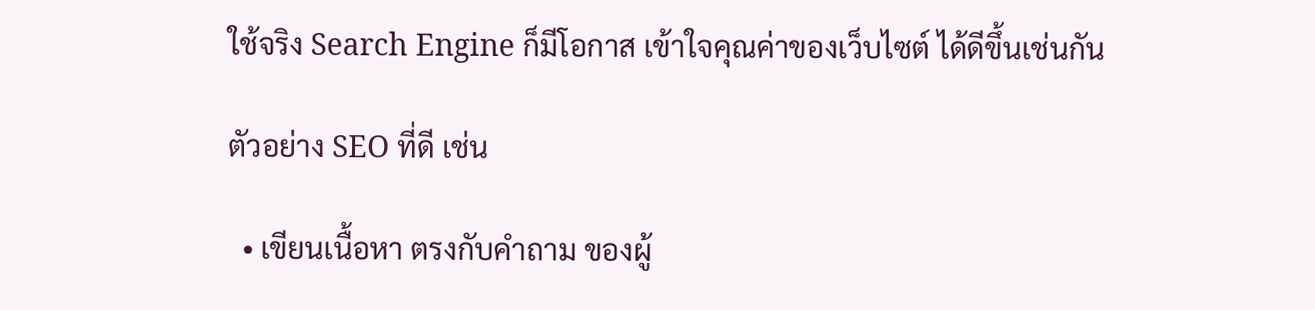ใช้จริง Search Engine ก็มีโอกาส เข้าใจคุณค่าของเว็บไซต์ ได้ดีขึ้นเช่นกัน

ตัวอย่าง SEO ที่ดี เช่น

  • เขียนเนื้อหา ตรงกับคำถาม ของผู้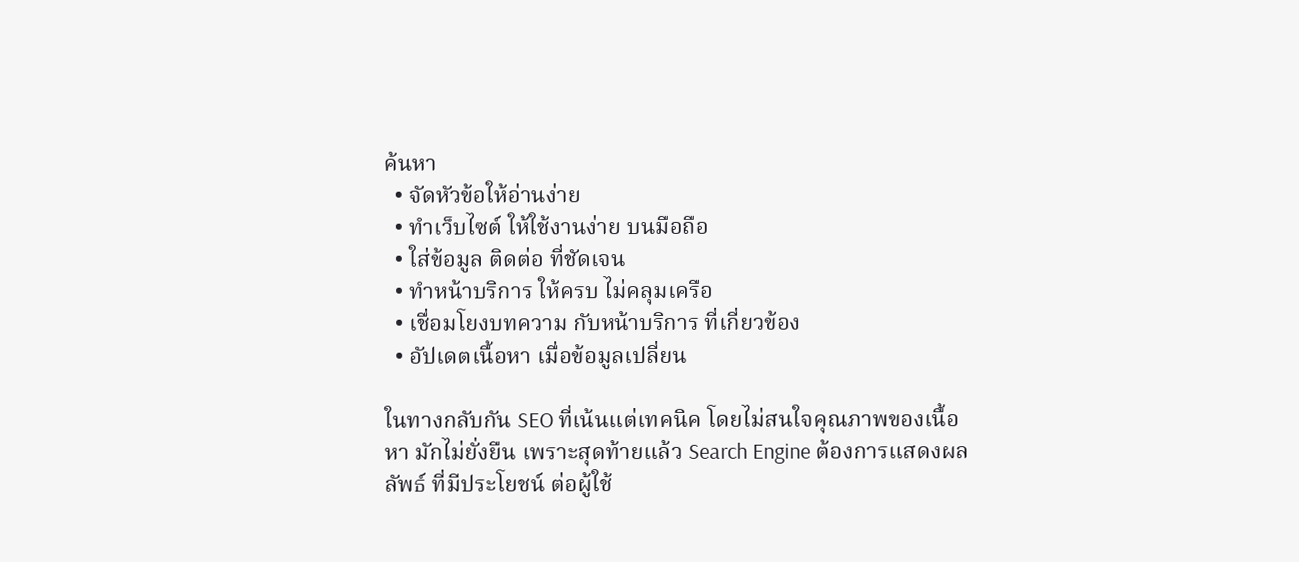ค้นหา
  • จัดหัวข้อให้อ่านง่าย
  • ทำเว็บไซต์ ให้ใช้งานง่าย บนมือถือ
  • ใส่ข้อมูล ติดต่อ ที่ชัดเจน
  • ทำหน้าบริการ ให้ครบ ไม่คลุมเครือ
  • เชื่อมโยงบทความ กับหน้าบริการ ที่เกี่ยวข้อง
  • อัปเดตเนื้อหา เมื่อข้อมูลเปลี่ยน

ในทางกลับกัน SEO ที่เน้นแต่เทคนิค โดยไม่สนใจคุณภาพของเนื้อหา มักไม่ยั่งยืน เพราะสุดท้ายแล้ว Search Engine ต้องการแสดงผลลัพธ์ ที่มีประโยชน์ ต่อผู้ใช้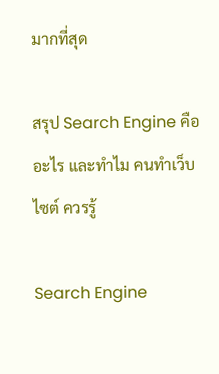มากที่สุด

สรุป Search Engine คืออะไร และทำไม คนทำเว็บไซต์ ควรรู้

Search Engine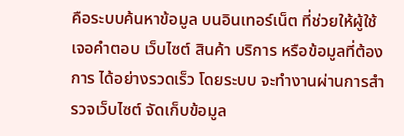คือระบบค้นหาข้อมูล บนอินเทอร์เน็ต ที่ช่วยให้ผู้ใช้ เจอคำตอบ เว็บไซต์ สินค้า บริการ หรือข้อมูลที่ต้องการ ได้อย่างรวดเร็ว โดยระบบ จะทำงานผ่านการสำรวจเว็บไซต์ จัดเก็บข้อมูล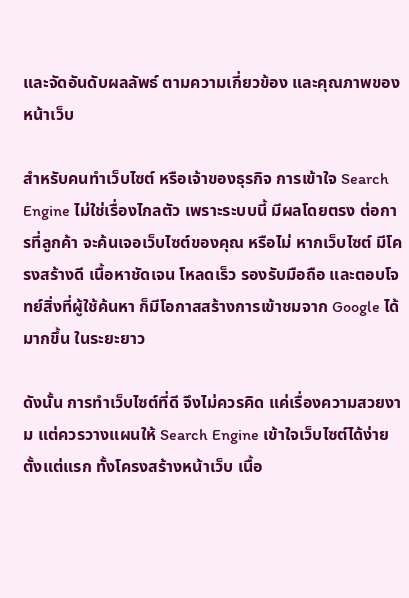และจัดอันดับผลลัพธ์ ตามความเกี่ยวข้อง และคุณภาพของหน้าเว็บ

สำหรับคนทำเว็บไซต์ หรือเจ้าของธุรกิจ การเข้าใจ Search Engine ไม่ใช่เรื่องไกลตัว เพราะระบบนี้ มีผลโดยตรง ต่อการที่ลูกค้า จะค้นเจอเว็บไซต์ของคุณ หรือไม่ หากเว็บไซต์ มีโครงสร้างดี เนื้อหาชัดเจน โหลดเร็ว รองรับมือถือ และตอบโจทย์สิ่งที่ผู้ใช้ค้นหา ก็มีโอกาสสร้างการเข้าชมจาก Google ได้มากขึ้น ในระยะยาว

ดังนั้น การทำเว็บไซต์ที่ดี จึงไม่ควรคิด แค่เรื่องความสวยงาม แต่ควรวางแผนให้ Search Engine เข้าใจเว็บไซต์ได้ง่าย ตั้งแต่แรก ทั้งโครงสร้างหน้าเว็บ เนื้อ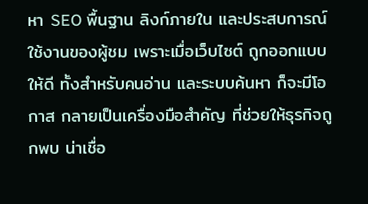หา SEO พื้นฐาน ลิงก์ภายใน และประสบการณ์ใช้งานของผู้ชม เพราะเมื่อเว็บไซต์ ถูกออกแบบให้ดี ทั้งสำหรับคนอ่าน และระบบค้นหา ก็จะมีโอกาส กลายเป็นเครื่องมือสำคัญ ที่ช่วยให้ธุรกิจถูกพบ น่าเชื่อ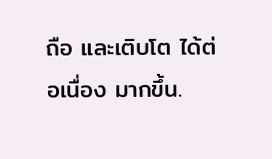ถือ และเติบโต ได้ต่อเนื่อง มากขึ้น.